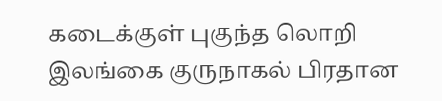கடைக்குள் புகுந்த லொறி
இலங்கை குருநாகல் பிரதான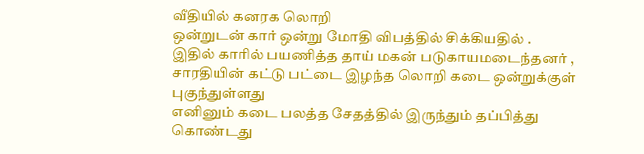வீதியில் கனரக லொறி
ஒன்றுடன் கார் ஒன்று மோதி விபத்தில் சிக்கியதில் .
இதில் காரில் பயணித்த தாய் மகன் படுகாயமடைந்தனர் ,
சாரதியின் கட்டு பட்டை இழந்த லொறி கடை ஒன்றுக்குள் புகுந்துள்ளது
எனினும் கடை பலத்த சேதத்தில் இருந்தும் தப்பித்து
கொண்டது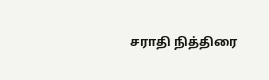சராதி நித்திரை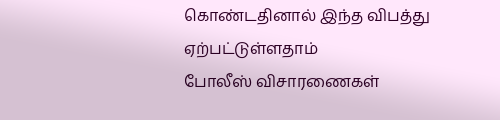கொண்டதினால் இந்த விபத்து
ஏற்பட்டுள்ளதாம்
போலீஸ் விசாரணைகள்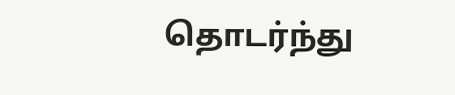தொடர்ந்து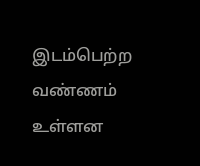இடம்பெற்ற வண்ணம் உள்ளன